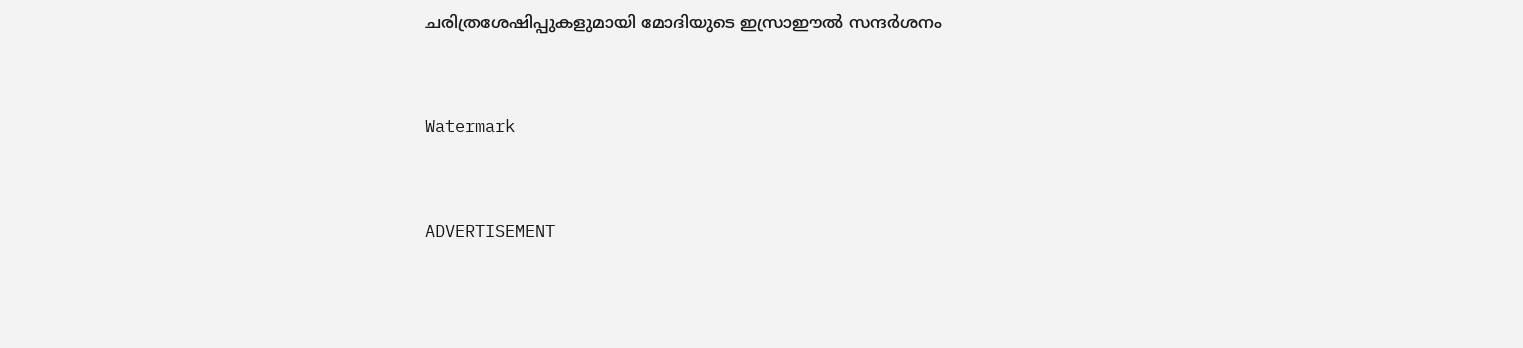ചരിത്രശേഷിപ്പുകളുമായി മോദിയുടെ ഇസ്രാഈല്‍ സന്ദർശനം


Watermark


ADVERTISEMENT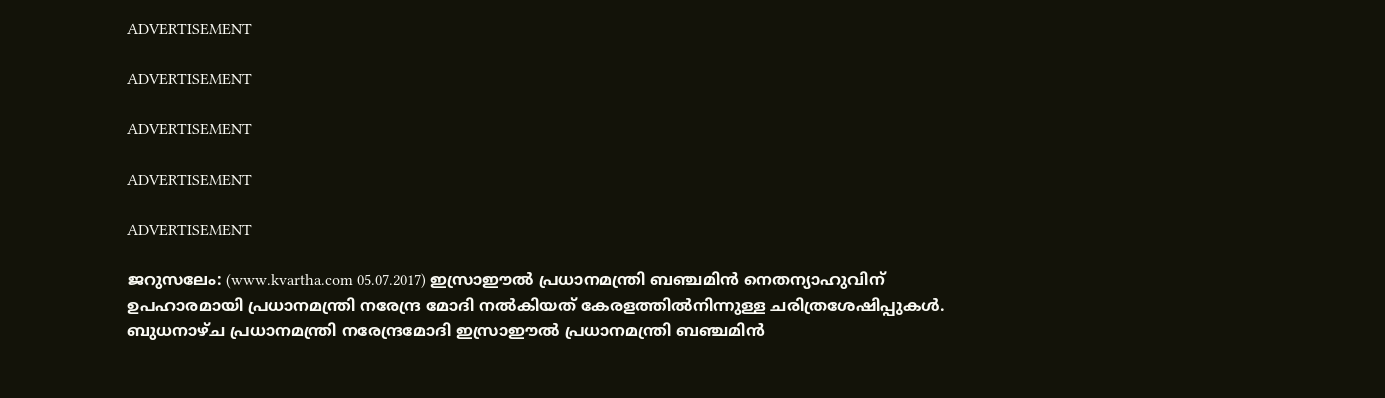ADVERTISEMENT

ADVERTISEMENT

ADVERTISEMENT

ADVERTISEMENT

ADVERTISEMENT

ജറുസലേം: (www.kvartha.com 05.07.2017) ഇസ്രാഈല്‍ പ്രധാനമന്ത്രി ബഞ്ചമിന്‍ നെതന്യാഹുവിന് ഉപഹാരമായി പ്രധാനമന്ത്രി നരേന്ദ്ര മോദി നല്‍കിയത് കേരളത്തില്‍നിന്നുള്ള ചരിത്രശേഷിപ്പുകള്‍. ബുധനാഴ്ച പ്രധാനമന്ത്രി നരേന്ദ്രമോദി ഇസ്രാഈല്‍ പ്രധാനമന്ത്രി ബഞ്ചമിൻ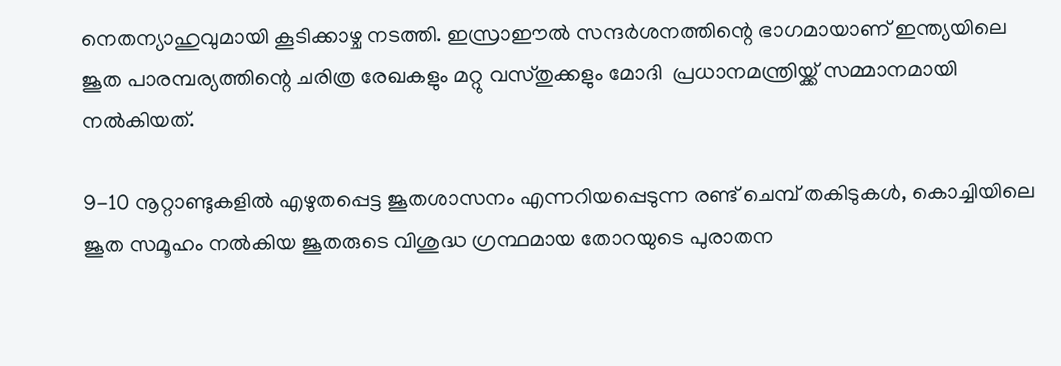നെതന്യാഹുവുമായി കൂടിക്കാഴ്ച നടത്തി. ഇസ്രാഈല്‍ സന്ദർശനത്തിന്റെ ഭാഗമായാണ് ഇന്ത്യയിലെ ജൂത പാരമ്പര്യത്തിന്റെ ചരിത്ര രേഖകളും മറ്റു വസ്തുക്കളും മോദി  പ്രധാനമന്ത്രിയ്ക്ക് സമ്മാനമായി നൽകിയത്.

9-10 നൂറ്റാണ്ടുകളില്‍ എഴുതപ്പെട്ട ജൂതശാസനം എന്നറിയപ്പെടുന്ന രണ്ട് ചെമ്പ് തകിടുകൾ, കൊച്ചിയിലെ ജൂത സമൂഹം നല്‍കിയ ജൂതരുടെ വിശുദ്ധ ഗ്രന്ഥമായ തോറയുടെ പുരാതന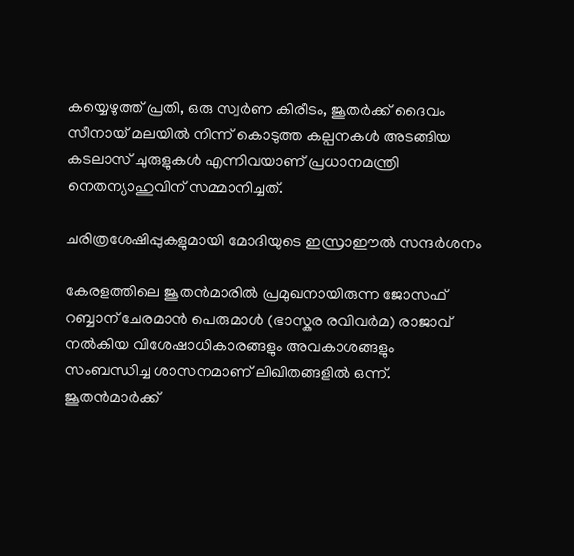കയ്യെഴുത്ത് പ്രതി, ഒരു സ്വര്‍ണ കിരീടം, ജൂതര്‍ക്ക് ദൈവം സീനായ് മലയില്‍ നിന്ന് കൊടുത്ത കല്പനകള്‍ അടങ്ങിയ കടലാസ് ചുരുളുകൾ എന്നിവയാണ് പ്രധാനമന്ത്രി നെതന്യാഹുവിന് സമ്മാനിച്ചത്.

ചരിത്രശേഷിപ്പുകളുമായി മോദിയുടെ ഇസ്രാഈല്‍ സന്ദർശനം

കേരളത്തിലെ ജൂതന്‍മാരില്‍ പ്രമുഖനായിരുന്ന ജോസഫ് റബ്ബാന് ചേരമാന്‍ പെരുമാള്‍ (ഭാസ്കര രവിവര്‍മ) രാജാവ് നല്‍കിയ വിശേഷാധികാരങ്ങളും അവകാശങ്ങളും സംബന്ധിച്ച ശാസനമാണ് ലിഖിതങ്ങളില്‍ ഒന്ന്. ജൂതന്‍മാര്‍ക്ക്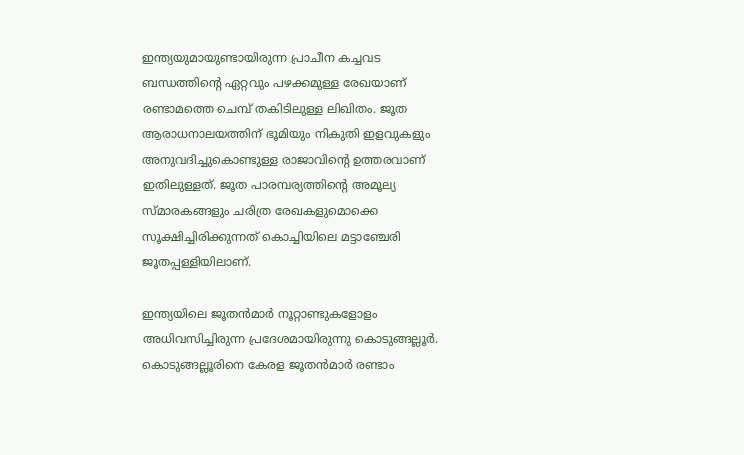ഇന്ത്യയുമായുണ്ടായിരുന്ന പ്രാചീന കച്ചവട ബന്ധത്തിന്റെ ഏറ്റവും പഴക്കമുള്ള രേഖയാണ് രണ്ടാമത്തെ ചെമ്പ് തകിടിലുള്ള ലിഖിതം. ജൂത ആരാധനാലയത്തിന് ഭൂമിയും നികുതി ഇളവുകളും അനുവദിച്ചുകൊണ്ടുള്ള രാജാവിന്റെ ഉത്തരവാണ് ഇതിലുള്ളത്. ജൂത പാരമ്പര്യത്തിന്റെ അമൂല്യ സ്മാരകങ്ങളും ചരിത്ര രേഖകളുമൊക്കെ സൂക്ഷിച്ചിരിക്കുന്നത് കൊച്ചിയിലെ മട്ടാഞ്ചേരി ജൂതപ്പള്ളിയിലാണ്.

ഇന്ത്യയിലെ ജൂതന്‍മാര്‍ നൂറ്റാണ്ടുകളോളം അധിവസിച്ചിരുന്ന പ്രദേശമായിരുന്നു കൊടുങ്ങല്ലൂര്‍. കൊടുങ്ങല്ലൂരിനെ കേരള ജൂതൻമാർ രണ്ടാം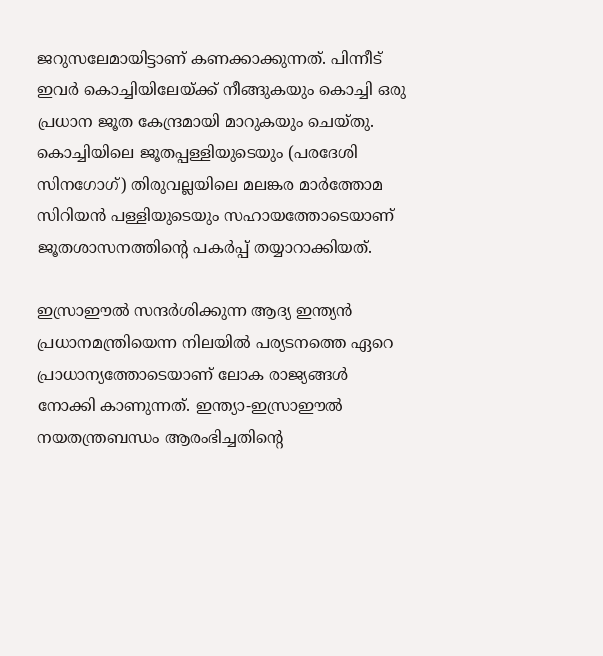ജറുസലേമായിട്ടാണ് കണക്കാക്കുന്നത്. പിന്നീട് ഇവര്‍ കൊച്ചിയിലേയ്ക്ക് നീങ്ങുകയും കൊച്ചി ഒരു പ്രധാന ജൂത കേന്ദ്രമായി മാറുകയും ചെയ്തു. കൊച്ചിയിലെ ജൂതപ്പള്ളിയുടെയും (പരദേശി സിനഗോഗ്) തിരുവല്ലയിലെ മലങ്കര മാര്‍ത്തോമ സിറിയന്‍ പള്ളിയുടെയും സഹായത്തോടെയാണ് ജൂതശാസനത്തിന്റെ പകര്‍പ്പ് തയ്യാറാക്കിയത്.

ഇസ്രാഈല്‍ സന്ദര്‍ശിക്കുന്ന ആദ്യ ഇന്ത്യന്‍ പ്രധാനമന്ത്രിയെന്ന നിലയില്‍ പര്യടനത്തെ ഏറെ പ്രാധാന്യത്തോടെയാണ് ലോക രാജ്യങ്ങള്‍ നോക്കി കാണുന്നത്. ഇന്ത്യാ-ഇസ്രാഈല്‍ നയതന്ത്രബന്ധം ആരംഭിച്ചതിന്റെ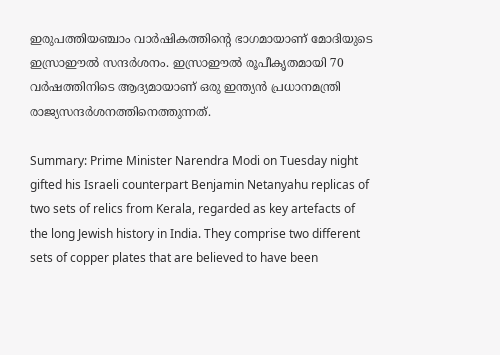ഇരുപത്തിയഞ്ചാം വാര്‍ഷികത്തിന്റെ ഭാഗമായാണ് മോദിയുടെ ഇസ്രാഈല്‍ സന്ദര്‍ശനം. ഇസ്രാഈല്‍ രൂപീകൃതമായി 70 വര്‍ഷത്തിനിടെ ആദ്യമായാണ് ഒരു ഇന്ത്യന്‍ പ്രധാനമന്ത്രി രാജ്യസന്ദര്‍ശനത്തിനെത്തുന്നത്.

Summary: Prime Minister Narendra Modi on Tuesday night gifted his Israeli counterpart Benjamin Netanyahu replicas of two sets of relics from Kerala, regarded as key artefacts of the long Jewish history in India. They comprise two different sets of copper plates that are believed to have been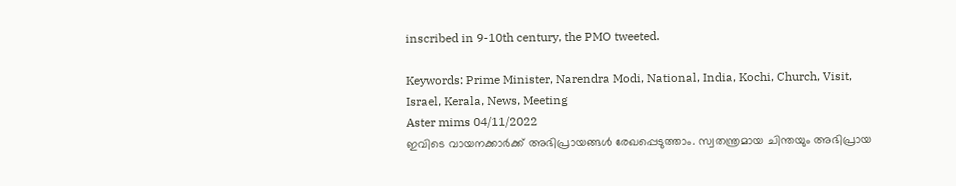inscribed in 9-10th century, the PMO tweeted.

Keywords: Prime Minister, Narendra Modi, National, India, Kochi, Church, Visit, Israel, Kerala, News, Meeting
Aster mims 04/11/2022
ഇവിടെ വായനക്കാർക്ക് അഭിപ്രായങ്ങൾ രേഖപ്പെടുത്താം. സ്വതന്ത്രമായ ചിന്തയും അഭിപ്രായ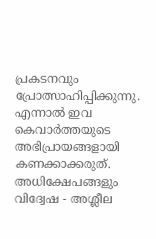പ്രകടനവും പ്രോത്സാഹിപ്പിക്കുന്നു. എന്നാൽ ഇവ കെവാർത്തയുടെ അഭിപ്രായങ്ങളായി കണക്കാക്കരുത്. അധിക്ഷേപങ്ങളും വിദ്വേഷ - അശ്ലീല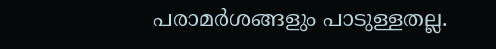പരാമർശങ്ങളും പാടുള്ളതല്ല.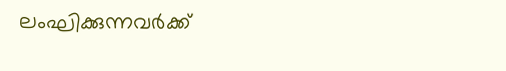ലംഘിക്കുന്നവർക്ക്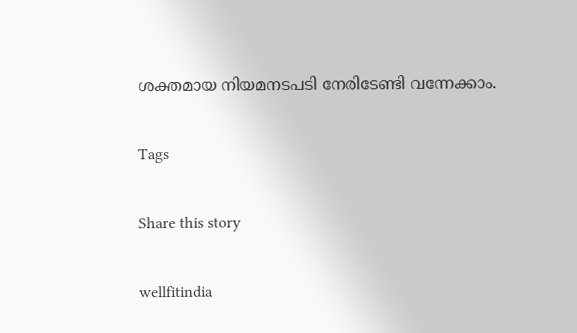ശക്തമായ നിയമനടപടി നേരിടേണ്ടി വന്നേക്കാം.

Tags

Share this story

wellfitindia